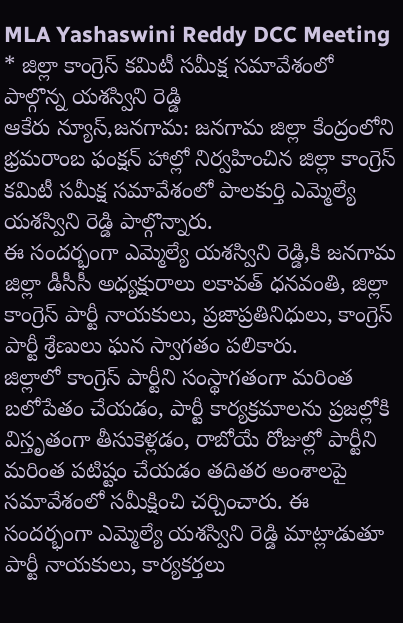MLA Yashaswini Reddy DCC Meeting
* జిల్లా కాంగ్రెస్ కమిటీ సమీక్ష సమావేశంలో పాల్గొన్న యశస్విని రెడ్డి
ఆకేరు న్యూస్,జనగామ: జనగామ జిల్లా కేంద్రంలోని భ్రమరాంబ ఫంక్షన్ హాల్లో నిర్వహించిన జిల్లా కాంగ్రెస్ కమిటీ సమీక్ష సమావేశంలో పాలకుర్తి ఎమ్మెల్యే యశస్విని రెడ్డి పాల్గొన్నారు.
ఈ సందర్భంగా ఎమ్మెల్యే యశస్విని రెడ్డి,కి జనగామ జిల్లా డీసీసీ అధ్యక్షురాలు లకావత్ ధనవంతి, జిల్లా కాంగ్రెస్ పార్టీ నాయకులు, ప్రజాప్రతినిధులు, కాంగ్రెస్ పార్టీ శ్రేణులు ఘన స్వాగతం పలికారు.
జిల్లాలో కాంగ్రెస్ పార్టీని సంస్థాగతంగా మరింత బలోపేతం చేయడం, పార్టీ కార్యక్రమాలను ప్రజల్లోకి విస్తృతంగా తీసుకెళ్లడం, రాబోయే రోజుల్లో పార్టీని మరింత పటిష్టం చేయడం తదితర అంశాలపై సమావేశంలో సమీక్షించి చర్చించారు. ఈ సందర్భంగా ఎమ్మెల్యే యశస్విని రెడ్డి మాట్లాడుతూ
పార్టీ నాయకులు, కార్యకర్తలు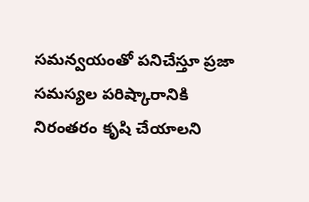సమన్వయంతో పనిచేస్తూ ప్రజా సమస్యల పరిష్కారానికి నిరంతరం కృషి చేయాలని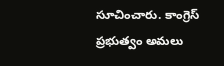సూచించారు. కాంగ్రెస్ ప్రభుత్వం అమలు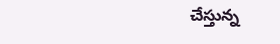చేస్తున్న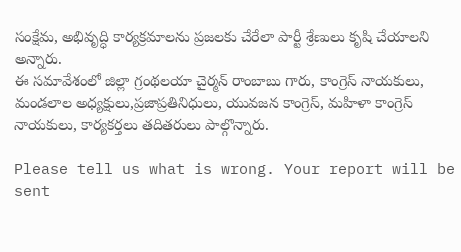సంక్షేమ, అభివృద్ధి కార్యక్రమాలను ప్రజలకు చేరేలా పార్టీ శ్రేణులు కృషి చేయాలని అన్నారు.
ఈ సమావేశంలో జిల్లా గ్రంథలయా చైర్మన్ రాంబాబు గారు, కాంగ్రెస్ నాయకులు, మండలాల అధ్యక్షులు,ప్రజాప్రతినిధులు, యువజన కాంగ్రెస్, మహిళా కాంగ్రెస్ నాయకులు, కార్యకర్తలు తదితరులు పాల్గొన్నారు.

Please tell us what is wrong. Your report will be sent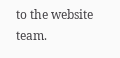to the website team.